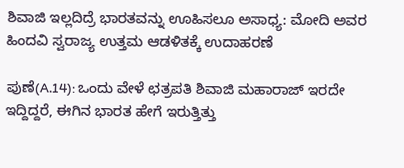ಶಿವಾಜಿ ಇಲ್ಲದಿದ್ರೆ ಭಾರತವನ್ನು ಊಹಿಸಲೂ ಅಸಾಧ್ಯ: ಮೋದಿ ಅವರ ಹಿಂದವಿ ಸ್ವರಾಜ್ಯ ಉತ್ತಮ ಆಡಳಿತಕ್ಕೆ ಉದಾಹರಣೆ

ಪುಣೆ(A.14): ಒಂದು ವೇಳೆ ಛತ್ರಪತಿ ಶಿವಾಜಿ ಮಹಾರಾಜ್‌ ಇರದೇ ಇದ್ದಿದ್ದರೆ, ಈಗಿನ ಭಾರತ ಹೇಗೆ ಇರುತ್ತಿತ್ತು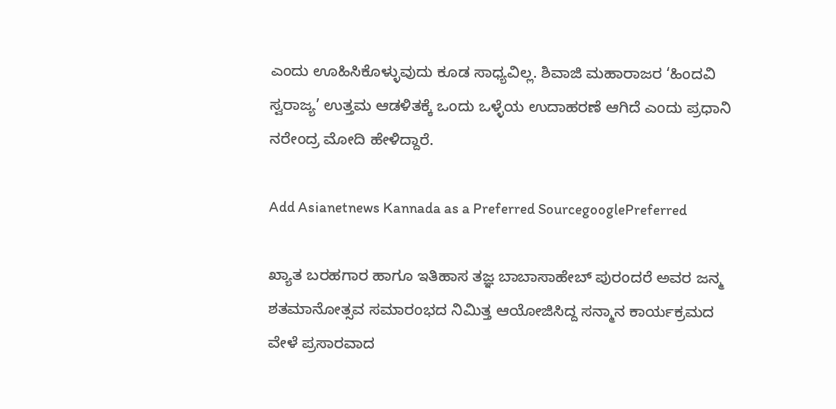ಎಂದು ಊಹಿಸಿಕೊಳ್ಳುವುದು ಕೂಡ ಸಾಧ್ಯವಿಲ್ಲ. ಶಿವಾಜಿ ಮಹಾರಾಜರ ‘ಹಿಂದವಿ ಸ್ವರಾಜ್ಯ’ ಉತ್ತಮ ಆಡಳಿತಕ್ಕೆ ಒಂದು ಒಳ್ಳೆಯ ಉದಾಹರಣೆ ಆಗಿದೆ ಎಂದು ಪ್ರಧಾನಿ ನರೇಂದ್ರ ಮೋದಿ ಹೇಳಿದ್ದಾರೆ.

Add Asianetnews Kannada as a Preferred SourcegooglePreferred

ಖ್ಯಾತ ಬರಹಗಾರ ಹಾಗೂ ಇತಿಹಾಸ ತಜ್ಞ ಬಾಬಾಸಾಹೇಬ್‌ ಪುರಂದರೆ ಅವರ ಜನ್ಮ ಶತಮಾನೋತ್ಸವ ಸಮಾರಂಭದ ನಿಮಿತ್ತ ಆಯೋಜಿಸಿದ್ದ ಸನ್ಮಾನ ಕಾರ್ಯಕ್ರಮದ ವೇಳೆ ಪ್ರಸಾರವಾದ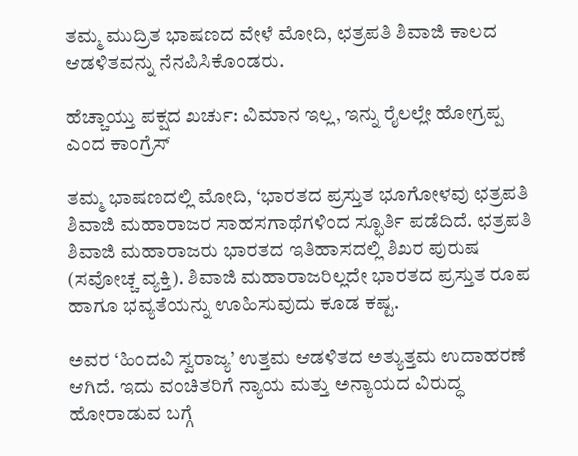ತಮ್ಮ ಮುದ್ರಿತ ಭಾಷಣದ ವೇಳೆ ಮೋದಿ, ಛತ್ರಪತಿ ಶಿವಾಜಿ ಕಾಲದ ಆಡಳಿತವನ್ನು ನೆನಪಿಸಿಕೊಂಡರು.

ಹೆಚ್ಚಾಯ್ತು ಪಕ್ಷದ ಖರ್ಚು: ವಿಮಾನ ಇಲ್ಲ, ಇನ್ನು ರೈಲಲ್ಲೇ ಹೋಗ್ರಪ್ಪ ಎಂದ ಕಾಂಗ್ರೆಸ್

ತಮ್ಮ ಭಾಷಣದಲ್ಲಿ ಮೋದಿ, ‘ಭಾರತದ ಪ್ರಸ್ತುತ ಭೂಗೋಳವು ಛತ್ರಪತಿ ಶಿವಾಜಿ ಮಹಾರಾಜರ ಸಾಹಸಗಾಥೆಗಳಿಂದ ಸ್ಛೂರ್ತಿ ಪಡೆದಿದೆ. ಛತ್ರಪತಿ ಶಿವಾಜಿ ಮಹಾರಾಜರು ಭಾರತದ ಇತಿಹಾಸದಲ್ಲಿ ಶಿಖರ ಪುರುಷ (ಸವೋಚ್ಚ ವ್ಯಕ್ತಿ). ಶಿವಾಜಿ ಮಹಾರಾಜರಿಲ್ಲದೇ ಭಾರತದ ಪ್ರಸ್ತುತ ರೂಪ ಹಾಗೂ ಭವ್ಯತೆಯನ್ನು ಊಹಿಸುವುದು ಕೂಡ ಕಷ್ಟ.

ಅವರ ‘ಹಿಂದವಿ ಸ್ವರಾಜ್ಯ’ ಉತ್ತಮ ಆಡಳಿತದ ಅತ್ಯುತ್ತಮ ಉದಾಹರಣೆ ಆಗಿದೆ. ಇದು ವಂಚಿತರಿಗೆ ನ್ಯಾಯ ಮತ್ತು ಅನ್ಯಾಯದ ವಿರುದ್ಧ ಹೋರಾಡುವ ಬಗ್ಗೆ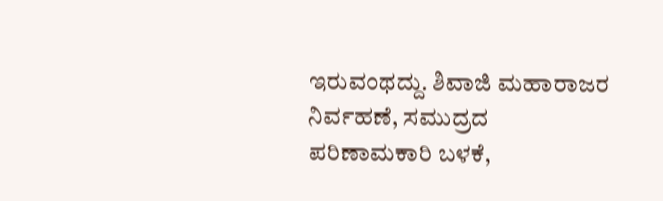ಇರುವಂಥದ್ದು. ಶಿವಾಜಿ ಮಹಾರಾಜರ ನಿರ್ವಹಣೆ, ಸಮುದ್ರದ ಪರಿಣಾಮಕಾರಿ ಬಳಕೆ,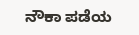ನೌಕಾ ಪಡೆಯ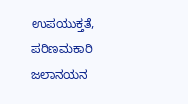ಉಪಯುಕ್ತತೆ, ಪರಿಣಮಕಾರಿ ಜಲಾನಯನ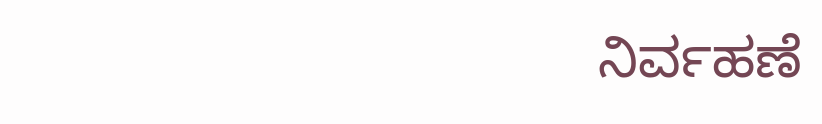ನಿರ್ವಹಣೆ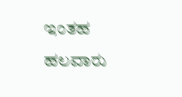ಇಂತಹ ಹಲವಾರು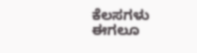ಕೆಲಸಗಳು ಈಗಲೂ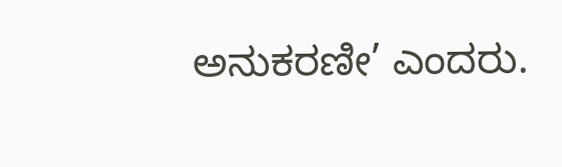ಅನುಕರಣೀ’ ಎಂದರು.